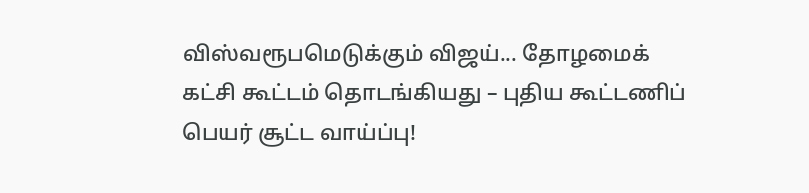விஸ்வரூபமெடுக்கும் விஜய்... தோழமைக் கட்சி கூட்டம் தொடங்கியது – புதிய கூட்டணிப் பெயர் சூட்ட வாய்ப்பு!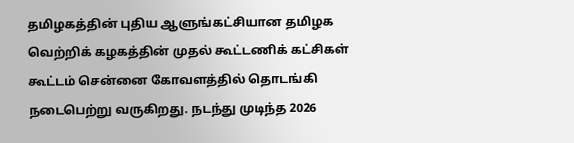தமிழகத்தின் புதிய ஆளுங்கட்சியான தமிழக வெற்றிக் கழகத்தின் முதல் கூட்டணிக் கட்சிகள் கூட்டம் சென்னை கோவளத்தில் தொடங்கி நடைபெற்று வருகிறது. நடந்து முடிந்த 2026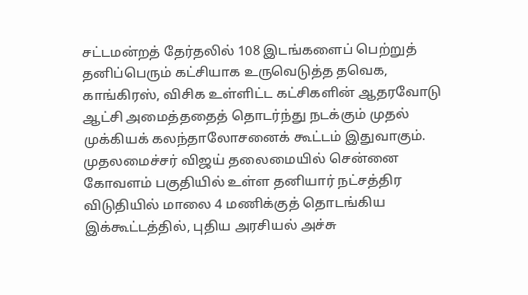சட்டமன்றத் தேர்தலில் 108 இடங்களைப் பெற்றுத் தனிப்பெரும் கட்சியாக உருவெடுத்த தவெக, காங்கிரஸ், விசிக உள்ளிட்ட கட்சிகளின் ஆதரவோடு ஆட்சி அமைத்ததைத் தொடர்ந்து நடக்கும் முதல் முக்கியக் கலந்தாலோசனைக் கூட்டம் இதுவாகும்.
முதலமைச்சர் விஜய் தலைமையில் சென்னை கோவளம் பகுதியில் உள்ள தனியார் நட்சத்திர விடுதியில் மாலை 4 மணிக்குத் தொடங்கிய இக்கூட்டத்தில், புதிய அரசியல் அச்சு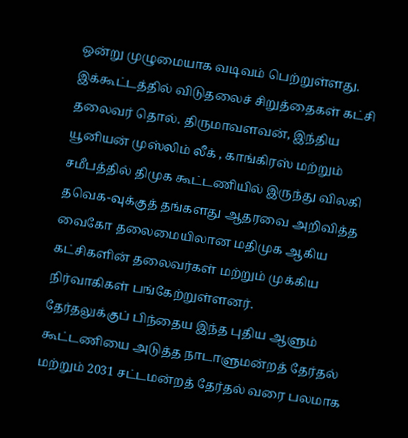ஒன்று முழுமையாக வடிவம் பெற்றுள்ளது.
இக்கூட்டத்தில் விடுதலைச் சிறுத்தைகள் கட்சி தலைவர் தொல். திருமாவளவன், இந்திய யூனியன் முஸ்லிம் லீக் , காங்கிரஸ் மற்றும் சமீபத்தில் திமுக கூட்டணியில் இருந்து விலகி தவெக-வுக்குத் தங்களது ஆதரவை அறிவித்த வைகோ தலைமையிலான மதிமுக ஆகிய கட்சிகளின் தலைவர்கள் மற்றும் முக்கிய நிர்வாகிகள் பங்கேற்றுள்ளனர்.
தேர்தலுக்குப் பிந்தைய இந்த புதிய ஆளும் கூட்டணியை அடுத்த நாடாளுமன்றத் தேர்தல் மற்றும் 2031 சட்டமன்றத் தேர்தல் வரை பலமாக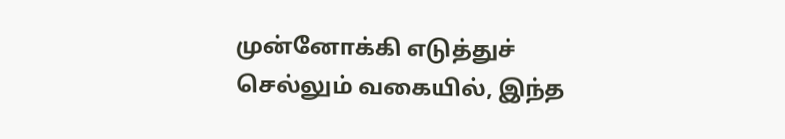முன்னோக்கி எடுத்துச் செல்லும் வகையில், இந்த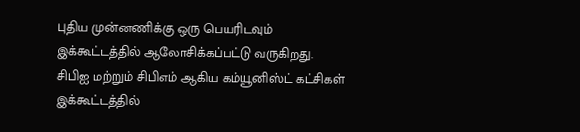புதிய முன்னணிக்கு ஒரு பெயரிடவும் இக்கூட்டத்தில் ஆலோசிக்கப்பட்டு வருகிறது. சிபிஐ மற்றும் சிபிஎம் ஆகிய கம்யூனிஸ்ட் கட்சிகள் இக்கூட்டத்தில்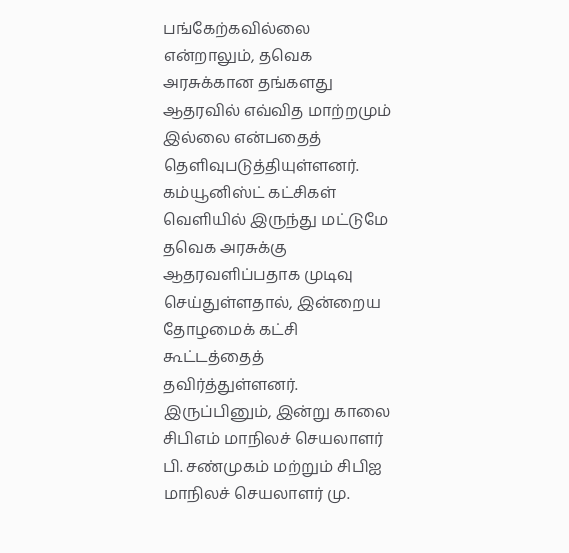பங்கேற்கவில்லை என்றாலும், தவெக அரசுக்கான தங்களது ஆதரவில் எவ்வித மாற்றமும் இல்லை என்பதைத் தெளிவுபடுத்தியுள்ளனர்.
கம்யூனிஸ்ட் கட்சிகள் வெளியில் இருந்து மட்டுமே தவெக அரசுக்கு ஆதரவளிப்பதாக முடிவு செய்துள்ளதால், இன்றைய தோழமைக் கட்சி கூட்டத்தைத் தவிர்த்துள்ளனர். இருப்பினும், இன்று காலை சிபிஎம் மாநிலச் செயலாளர் பி. சண்முகம் மற்றும் சிபிஐ மாநிலச் செயலாளர் மு.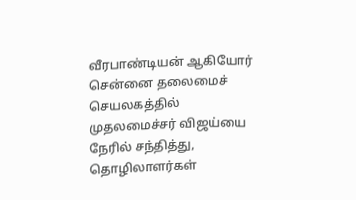வீரபாண்டியன் ஆகியோர் சென்னை தலைமைச் செயலகத்தில் முதலமைச்சர் விஜய்யை நேரில் சந்தித்து, தொழிலாளர்கள்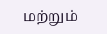மற்றும்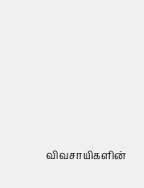விவசாயிகளின்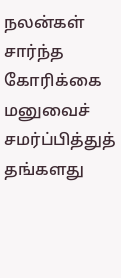நலன்கள் சார்ந்த கோரிக்கை மனுவைச் சமர்ப்பித்துத் தங்களது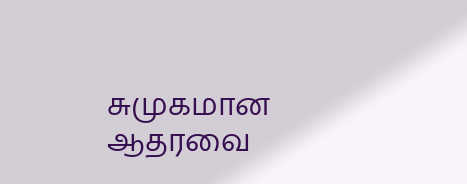சுமுகமான ஆதரவை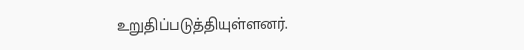உறுதிப்படுத்தியுள்ளனர்.